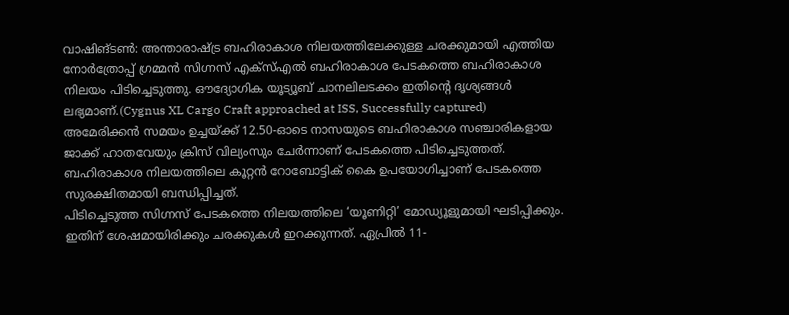വാഷിങ്ടൺ: അന്താരാഷ്ട്ര ബഹിരാകാശ നിലയത്തിലേക്കുള്ള ചരക്കുമായി എത്തിയ നോർത്രോപ്പ് ഗ്രമ്മൻ സിഗ്നസ് എക്സ്എൽ ബഹിരാകാശ പേടകത്തെ ബഹിരാകാശ നിലയം പിടിച്ചെടുത്തു. ഔദ്യോഗിക യൂട്യൂബ് ചാനലിലടക്കം ഇതിന്റെ ദൃശ്യങ്ങൾ ലഭ്യമാണ്.(Cygnus XL Cargo Craft approached at ISS, Successfully captured)
അമേരിക്കൻ സമയം ഉച്ചയ്ക്ക് 12.50-ഓടെ നാസയുടെ ബഹിരാകാശ സഞ്ചാരികളായ ജാക്ക് ഹാതവേയും ക്രിസ് വില്യംസും ചേർന്നാണ് പേടകത്തെ പിടിച്ചെടുത്തത്. ബഹിരാകാശ നിലയത്തിലെ കൂറ്റൻ റോബോട്ടിക് കൈ ഉപയോഗിച്ചാണ് പേടകത്തെ സുരക്ഷിതമായി ബന്ധിപ്പിച്ചത്.
പിടിച്ചെടുത്ത സിഗ്നസ് പേടകത്തെ നിലയത്തിലെ ‘യൂണിറ്റി’ മോഡ്യൂളുമായി ഘടിപ്പിക്കും. ഇതിന് ശേഷമായിരിക്കും ചരക്കുകൾ ഇറക്കുന്നത്. ഏപ്രിൽ 11-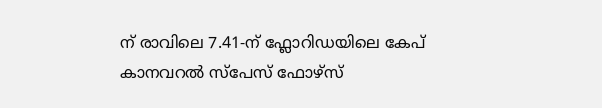ന് രാവിലെ 7.41-ന് ഫ്ലോറിഡയിലെ കേപ് കാനവറൽ സ്പേസ് ഫോഴ്സ്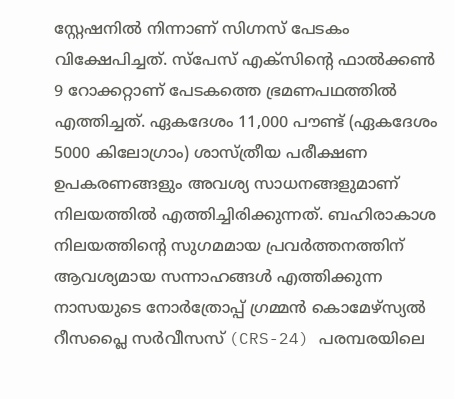സ്റ്റേഷനിൽ നിന്നാണ് സിഗ്നസ് പേടകം വിക്ഷേപിച്ചത്. സ്പേസ് എക്സിന്റെ ഫാൽക്കൺ 9 റോക്കറ്റാണ് പേടകത്തെ ഭ്രമണപഥത്തിൽ എത്തിച്ചത്. ഏകദേശം 11,000 പൗണ്ട് (ഏകദേശം 5000 കിലോഗ്രാം) ശാസ്ത്രീയ പരീക്ഷണ ഉപകരണങ്ങളും അവശ്യ സാധനങ്ങളുമാണ് നിലയത്തിൽ എത്തിച്ചിരിക്കുന്നത്. ബഹിരാകാശ നിലയത്തിന്റെ സുഗമമായ പ്രവർത്തനത്തിന് ആവശ്യമായ സന്നാഹങ്ങൾ എത്തിക്കുന്ന നാസയുടെ നോർത്രോപ്പ് ഗ്രമ്മൻ കൊമേഴ്സ്യൽ റീസപ്ലൈ സർവീസസ് (CRS-24) പരമ്പരയിലെ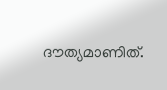ദൗത്യമാണിത്.